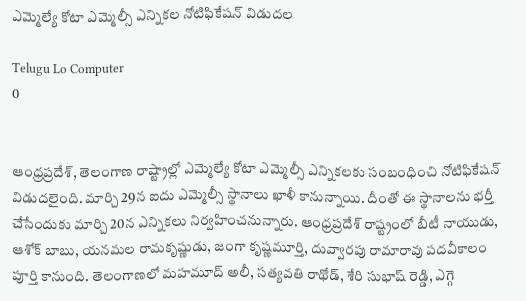ఎమ్మెల్యే కోటా ఎమ్మెల్సీ ఎన్నికల నోటిఫికేషన్ విడుదల

Telugu Lo Computer
0


ఆంధ్రప్రదేశ్, తెలంగాణ రాష్ట్రాల్లో ఎమ్మెల్యే కోటా ఎమ్మెల్సీ ఎన్నికలకు సంబంధించి నోటిఫికేషన్ విడుదలైంది. మార్చి 29న ఐదు ఎమ్మెల్సీ స్థానాలు ఖాళీ కానున్నాయి. దీంతో ఈ స్థానాలను భర్తీ చేసేందుకు మార్చి 20న ఎన్నికలు నిర్వహించనున్నారు. ఆంధ్రప్రదేశ్ రాష్ట్రంలో బీటీ నాయుడు, ఆశోక్ బాబు, యనమల రామకృష్ణుడు, జంగా కృష్ణమూర్తి, దువ్వారపు రామారావు పదవీకాలం పూర్తి కానుంది. తెలంగాణలో మహమూద్ అలీ, సత్యవతి రాథోడ్, శేరి సుభాష్ రెడ్డి, ఎగ్గె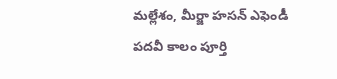మల్లేశం, మీర్జా హసన్ ఎఫెండీ పదవీ కాలం పూర్తి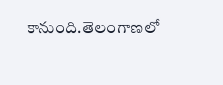కానుంది.తెలంగాణలో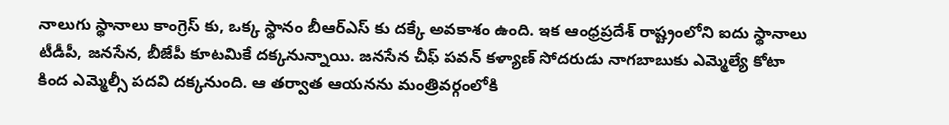నాలుగు స్థానాలు కాంగ్రెస్ కు, ఒక్క స్థానం బీఆర్ఎస్ కు దక్కే అవకాశం ఉంది. ఇక ఆంధ్రప్రదేశ్ రాష్ట్రంలోని ఐదు స్థానాలు టీడీపీ, జనసేన, బీజేపీ కూటమికే దక్కనున్నాయి. జనసేన చీఫ్ పవన్ కళ్యాణ్ సోదరుడు నాగబాబుకు ఎమ్మెల్యే కోటా కింద ఎమ్మెల్సీ పదవి దక్కనుంది. ఆ తర్వాత ఆయనను మంత్రివర్గంలోకి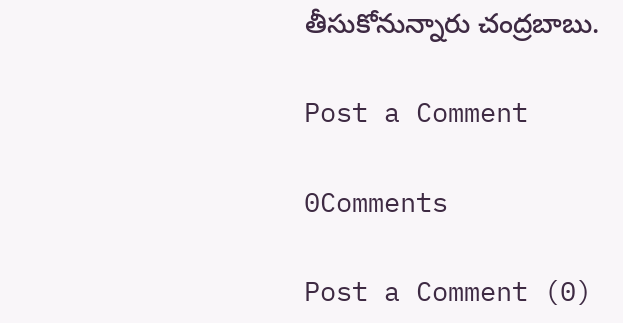తీసుకోనున్నారు చంద్రబాబు.

Post a Comment

0Comments

Post a Comment (0)